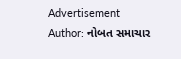Advertisement
Author: નોબત સમાચાર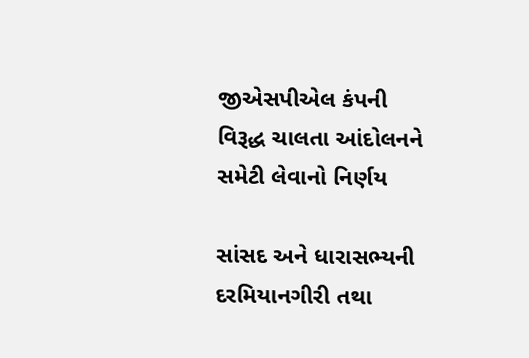જીએસપીએલ કંપની વિરૂદ્ધ ચાલતા આંદોલનને સમેટી લેવાનો નિર્ણય

સાંસદ અને ધારાસભ્યની દરમિયાનગીરી તથા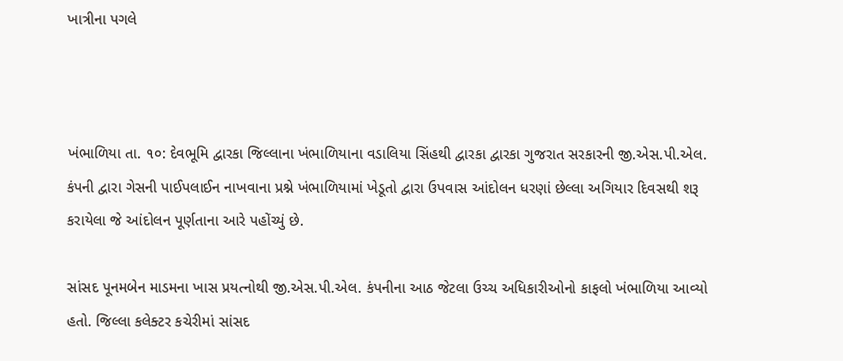ખાત્રીના પગલે



ખંભાળિયા તા. ૧૦: દેવભૂમિ દ્વારકા જિલ્લાના ખંભાળિયાના વડાલિયા સિંહથી દ્વારકા દ્વારકા ગુજરાત સરકારની જી.એસ.પી.એલ. કંપની દ્વારા ગેસની પાઈપલાઈન નાખવાના પ્રશ્ને ખંભાળિયામાં ખેડૂતો દ્વારા ઉપવાસ આંદોલન ધરણાં છેલ્લા અગિયાર દિવસથી શરૂ કરાયેલા જે આંદોલન પૂર્ણતાના આરે પહોંચ્યું છે.

સાંસદ પૂનમબેન માડમના ખાસ પ્રયત્નોથી જી.એસ.પી.એલ. કંપનીના આઠ જેટલા ઉચ્ચ અધિકારીઓનો કાફલો ખંભાળિયા આવ્યો હતો. જિલ્લા કલેક્ટર કચેરીમાં સાંસદ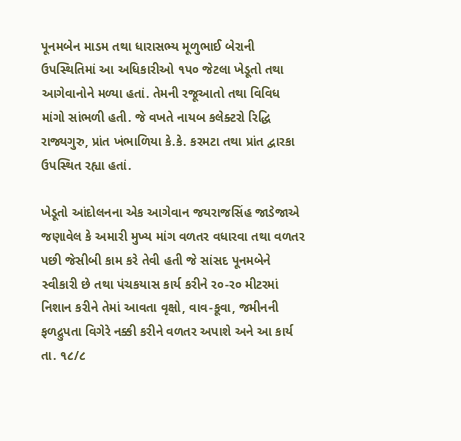પૂનમબેન માડમ તથા ધારાસભ્ય મૂળુભાઈ બેરાની ઉપસ્થિતિમાં આ અધિકારીઓ ૧પ૦ જેટલા ખેડૂતો તથા આગેવાનોને મળ્યા હતાં. તેમની રજૂઆતો તથા વિવિધ માંગો સાંભળી હતી. જે વખતે નાયબ કલેક્ટરો રિદ્ધિ રાજ્યગુરુ, પ્રાંત ખંભાળિયા કે.કે. કરમટા તથા પ્રાંત દ્વારકા ઉપસ્થિત રહ્યા હતાં.

ખેડૂતો આંદોલનના એક આગેવાન જયરાજસિંહ જાડેજાએ જણાવેલ કે અમારી મુખ્ય માંગ વળતર વધારવા તથા વળતર પછી જેસીબી કામ કરે તેવી હતી જે સાંસદ પૂનમબેને સ્વીકારી છે તથા પંચકયાસ કાર્ય કરીને ર૦-ર૦ મીટરમાં નિશાન કરીને તેમાં આવતા વૃક્ષો, વાવ-કૂવા, જમીનની ફળદ્રુપતા વિગેરે નક્કી કરીને વળતર અપાશે અને આ કાર્ય તા. ૧૮/૮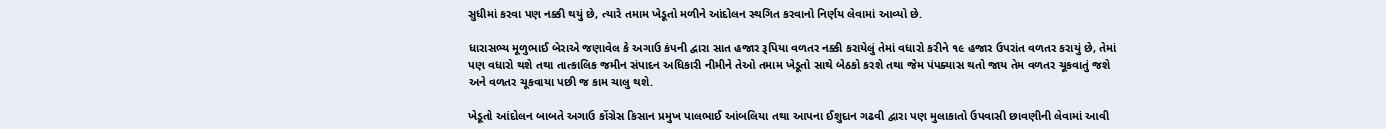સુધીમાં કરવા પણ નક્કી થયું છે, ત્યારે તમામ ખેડૂતો મળીને આંદોલન સ્થગિત કરવાનો નિર્ણય લેવામાં આવ્યો છે.

ધારાસભ્ય મૂળુભાઈ બેરાએ જણાવેલ કે અગાઉ કંપની દ્વારા સાત હજાર રૂપિયા વળતર નક્કી કરાયેલું તેમાં વધારો કરીને ૧૯ હજાર ઉપરાંત વળતર કરાયું છે, તેમાં પણ વધારો થશે તથા તાત્કાલિક જમીન સંપાદન અધિકારી નીમીને તેઓ તમામ ખેડૂતો સાથે બેઠકો કરશે તથા જેમ પંપક્યાસ થતો જાય તેમ વળતર ચૂકવાતું જશે અને વળતર ચૂકવાયા પછી જ કામ ચાલુ થશે.

ખેડૂતો આંદોલન બાબતે અગાઉ કોંગ્રેસ કિસાન પ્રમુખ પાલભાઈ આંબલિયા તથા આપના ઈશુદાન ગઢવી દ્વારા પણ મુલાકાતો ઉપવાસી છાવણીની લેવામાં આવી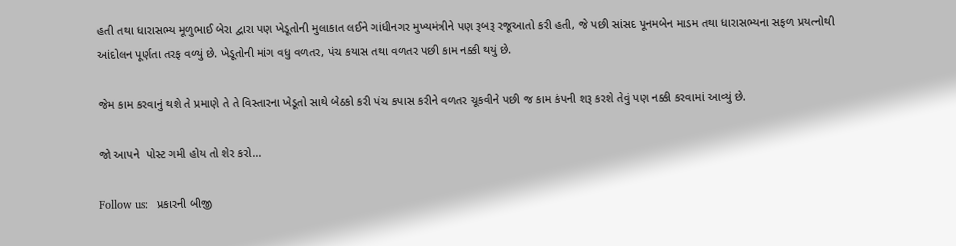હતી તથા ધારાસભ્ય મૂળુભાઈ બેરા દ્વારા પણ ખેડૂતોની મુલાકાત લઈને ગાંધીનગર મુખ્યમંત્રીને પણ રૂબરૂ રજૂઆતો કરી હતી, જે પછી સાંસદ પૂનમબેન માડમ તથા ધારાસભ્યના સફળ પ્રયત્નોથી આંદોલન પૂર્ણતા તરફ વળ્યું છે. ખેડૂતોની માંગ વધુ વળતર, પંચ કયાસ તથા વળતર પછી કામ નક્કી થયું છે.

જેમ કામ કરવાનું થશે તે પ્રમાણે તે તે વિસ્તારના ખેડૂતો સાથે બેઠકો કરી પંચ કપાસ કરીને વળતર ચૂકવીને પછી જ કામ કંપની શરૂ કરશે તેવું પણ નક્કી કરવામાં આવ્યું છે.

જો આપને  પોસ્ટ ગમી હોય તો શેર કરો...

Follow us:   પ્રકારની બીજી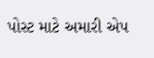પોસ્ટ માટે અમારી એપ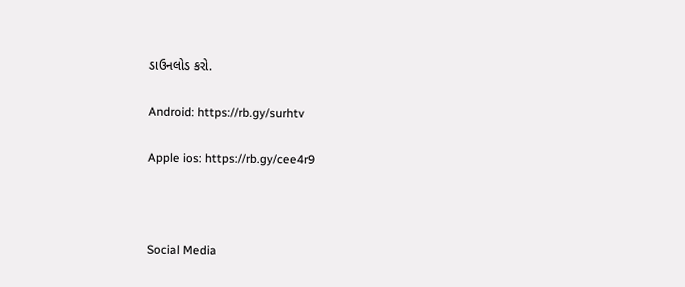ડાઉનલોડ કરો.

Android: https://rb.gy/surhtv

Apple ios: https://rb.gy/cee4r9



Social Media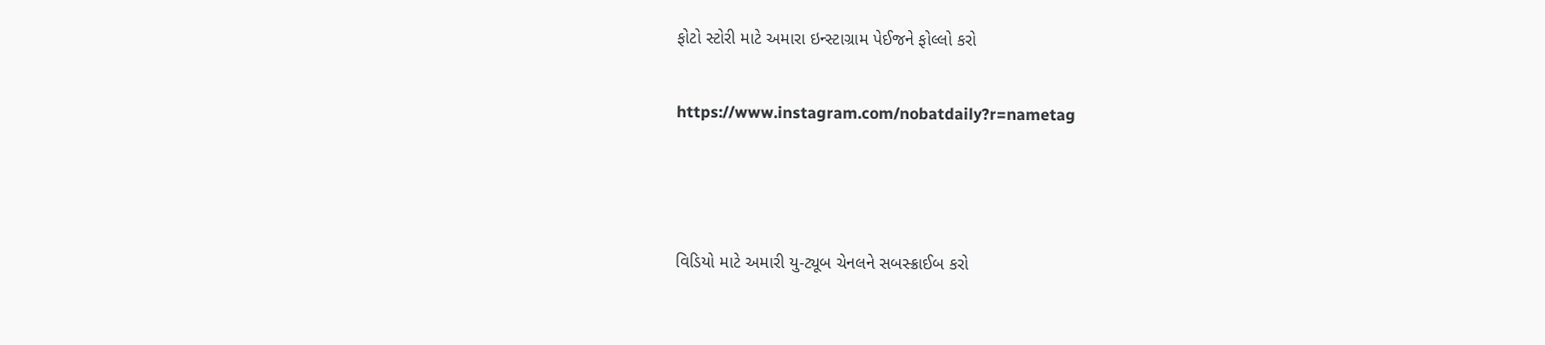ફોટો સ્ટોરી માટે અમારા ઇન્સ્ટાગ્રામ પેઈજને ફોલ્લો કરો

https://www.instagram.com/nobatdaily?r=nametag



વિડિયો માટે અમારી યુ-ટ્યૂબ ચેનલને સબસ્ક્રાઈબ કરો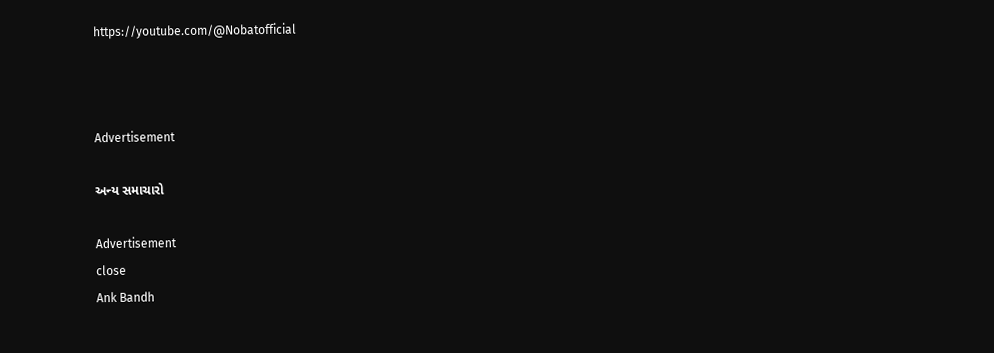https://youtube.com/@Nobatofficial



Advertisement

અન્ય સમાચારો

Advertisement
close
Ank Bandh